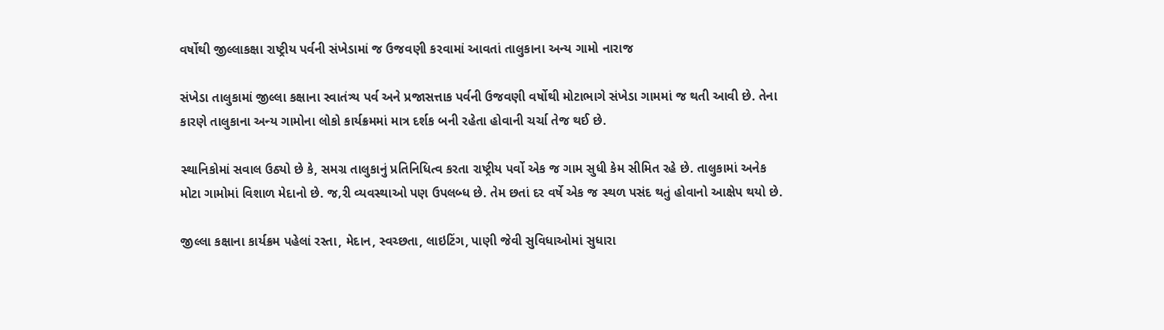વર્ષોથી જીલ્લાકક્ષા રાષ્ટ્રીય પર્વની સંખેડામાં જ ઉજવણી કરવામાં આવતાં તાલુકાના અન્ય ગામો નારાજ

સંખેડા તાલુકામાં જીલ્લા કક્ષાના સ્વાતંત્ર્ય પર્વ અને પ્રજાસત્તાક પર્વની ઉજવણી વર્ષોથી મોટાભાગે સંખેડા ગામમાં જ થતી આવી છે. તેના કારણે તાલુકાના અન્ય ગામોના લોકો કાર્યક્રમમાં માત્ર દર્શક બની રહેતા હોવાની ચર્ચા તેજ થઈ છે.

સ્થાનિકોમાં સવાલ ઉઠ્યો છે કે, સમગ્ર તાલુકાનું પ્રતિનિધિત્વ કરતા રાષ્ટ્રીય પર્વો એક જ ગામ સુધી કેમ સીમિત રહે છે. તાલુકામાં અનેક મોટા ગામોમાં વિશાળ મેદાનો છે. જ‚રી વ્યવસ્થાઓ પણ ઉપલબ્ધ છે. તેમ છતાં દર વર્ષે એક જ સ્થળ પસંદ થતું હોવાનો આક્ષેપ થયો છે.

જીલ્લા કક્ષાના કાર્યક્રમ પહેલાં રસ્તા, મેદાન, સ્વચ્છતા, લાઇટિંગ, પાણી જેવી સુવિધાઓમાં સુધારા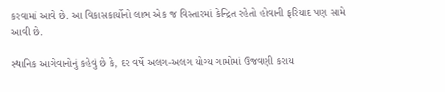કરવામાં આવે છે. આ વિકાસકાર્યોનો લાભ એક જ વિસ્તારમાં કેન્દ્રિત રહેતો હોવાની ફરિયાદ પણ સામે આવી છે.

સ્થાનિક આગેવાનોનું કહેવું છે કે, દર વર્ષે અલગ-અલગ યોગ્ય ગામોમાં ઉજવણી કરાય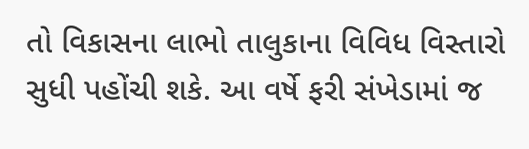તો વિકાસના લાભો તાલુકાના વિવિધ વિસ્તારો સુધી પહોંચી શકે. આ વર્ષે ફરી સંખેડામાં જ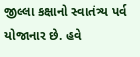જીલ્લા કક્ષાનો સ્વાતંત્ર્ય પર્વ યોજાનાર છે. હવે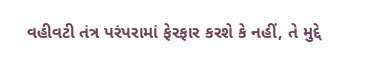વહીવટી તંત્ર પરંપરામાં ફેરફાર કરશે કે નહીં, તે મુદ્દે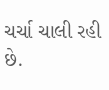ચર્ચા ચાલી રહી છે.